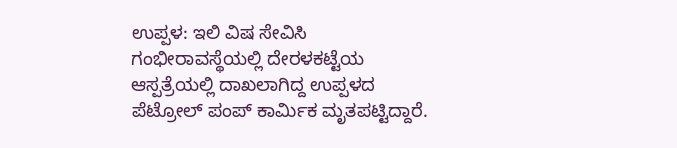ಉಪ್ಪಳ: ಇಲಿ ವಿಷ ಸೇವಿಸಿ ಗಂಭೀರಾವಸ್ಥೆಯಲ್ಲಿ ದೇರಳಕಟ್ಟೆಯ ಆಸ್ಪತ್ರೆಯಲ್ಲಿ ದಾಖಲಾಗಿದ್ದ ಉಪ್ಪಳದ ಪೆಟ್ರೋಲ್ ಪಂಪ್ ಕಾರ್ಮಿಕ ಮೃತಪಟ್ಟಿದ್ದಾರೆ.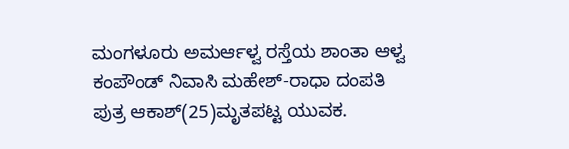ಮಂಗಳೂರು ಅಮರ್ಆಳ್ವ ರಸ್ತೆಯ ಶಾಂತಾ ಆಳ್ವ ಕಂಪೌಂಡ್ ನಿವಾಸಿ ಮಹೇಶ್-ರಾಧಾ ದಂಪತಿ ಪುತ್ರ ಆಕಾಶ್(25)ಮೃತಪಟ್ಟ ಯುವಕ.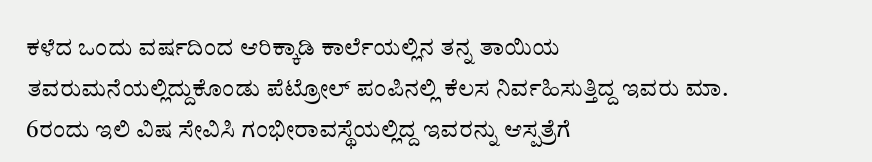ಕಳೆದ ಒಂದು ವರ್ಷದಿಂದ ಆರಿಕ್ಕಾಡಿ ಕಾರ್ಲೆಯಲ್ಲಿನ ತನ್ನ ತಾಯಿಯ ತವರುಮನೆಯಲ್ಲಿದ್ದುಕೊಂಡು ಪೆಟ್ರೋಲ್ ಪಂಪಿನಲ್ಲಿ ಕೆಲಸ ನಿರ್ವಹಿಸುತ್ತಿದ್ದ ಇವರು ಮಾ. 6ರಂದು ಇಲಿ ವಿಷ ಸೇವಿಸಿ ಗಂಭೀರಾವಸ್ಥೆಯಲ್ಲಿದ್ದ ಇವರನ್ನು ಆಸ್ಪತ್ರೆಗೆ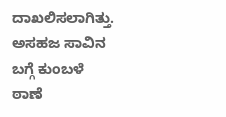ದಾಖಲಿಸಲಾಗಿತ್ತು. ಅಸಹಜ ಸಾವಿನ ಬಗ್ಗೆ ಕುಂಬಳೆ ಠಾಣೆ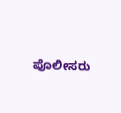ಪೊಲೀಸರು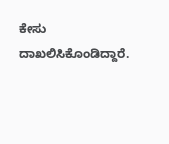ಕೇಸು ದಾಖಲಿಸಿಕೊಂಡಿದ್ದಾರೆ.